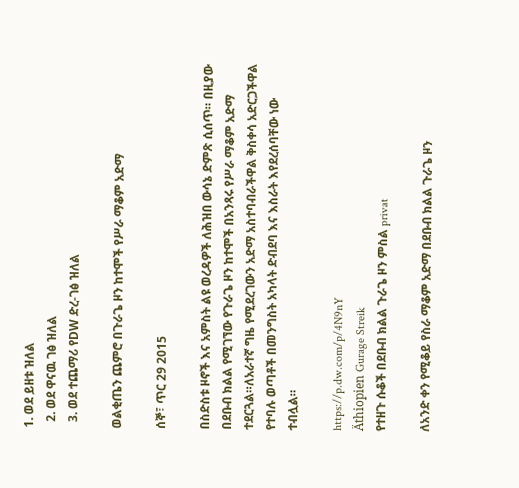1. ወደ ይዘቱ ዝለል
  2. ወደ ዋናዉ ገፅ ዝለል
  3. ወደ ተጨማሪ የDW ድረ-ገፅ ዝለል

ወልቂጤን ጨምሮ በጉራጌ ዞን ከተሞች የሥራ ማቆም አድማ

ሰኞ፣ ጥር 29 2015

በስድስቱ ዞኖች እና አምስት ልዩ ወረዳዎች ለሕዝበ ውሳኔ ድምጽ ሲሰጥ። በዚያው በደቡብ ክልል የሚገኘው የጉራጌ ዞን ከተሞች በአንጻሩ የሥራ ማቆም አድማ ተደርጓል።ለአራተኛ ግዜ የሚደረገውን አድማ አስተባብራችዋል ቅስቀሳ አድርጋችዋል የተባሉ ወጣቶች በመንግስት አካላት ድብደባ እና እስራት እየደረሰባቸው ነው ተብሏል።

https://p.dw.com/p/4N9nY
Äthiopien Gurage Streik
የተዘጉ ሱቆች በደቡብ ክልል ጉራጌ ዞን ምስል privat

ለአንድ ቀን የሚቆይ የስራ ማቆም አድማ በደቡብ ክልል ጉራጌ ዞን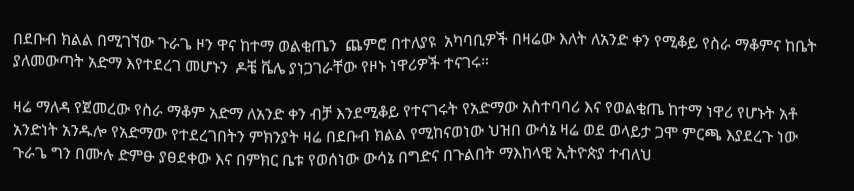በደቡብ ክልል በሚገኘው ጉራጌ ዞን ዋና ከተማ ወልቂጤን  ጨምሮ በተለያዩ  አካባቢዎች በዛሬው እለት ለአንድ ቀን የሚቆይ የስራ ማቆምና ከቤት ያለመውጣት አድማ እየተደረገ መሆኑን  ዶቼ ቬሌ ያነጋገራቸው የዞኑ ነዋሪዎች ተናገሩ።

ዛሬ ማለዳ የጀመረው የስራ ማቆም አድማ ለአንድ ቀን ብቻ እንደሚቆይ የተናገሩት የአድማው አስተባባሪ እና የወልቂጤ ከተማ ነዋሪ የሆኑት አቶ አንድነት አንዱሎ የአድማው የተደረገበትን ምክንያት ዛሬ በደቡብ ክልል የሚከናወነው ህዝበ ውሳኔ ዛሬ ወደ ወላይታ ጋሞ ምርጫ እያደረጉ ነው ጉራጌ ግን በሙሉ ድምፁ ያፀደቀው እና በምክር ቤቱ የወሰነው ውሳኔ በግድና በጉልበት ማእከላዊ ኢትዮጵያ ተብለህ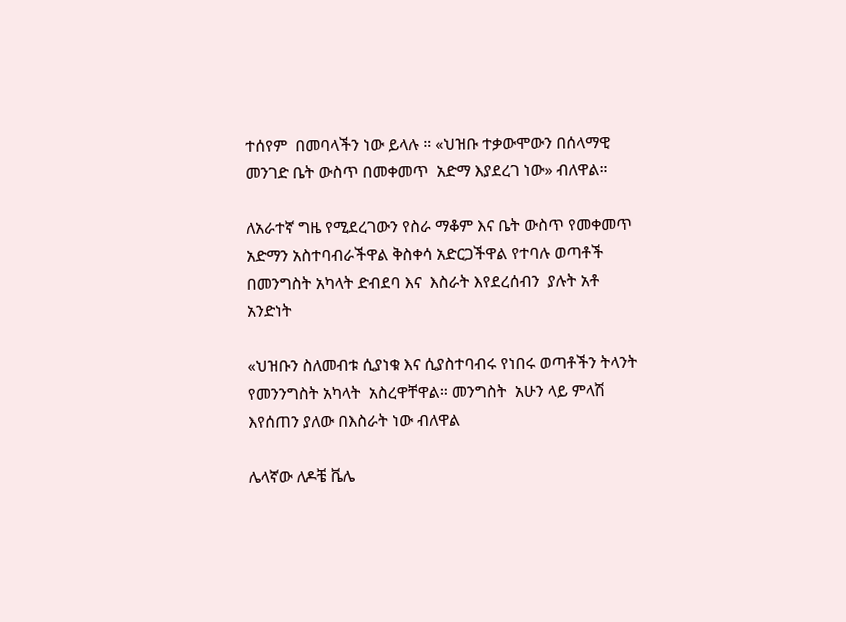ተሰየም  በመባላችን ነው ይላሉ ። «ህዝቡ ተቃውሞውን በሰላማዊ መንገድ ቤት ውስጥ በመቀመጥ  አድማ እያደረገ ነው» ብለዋል።

ለአራተኛ ግዜ የሚደረገውን የስራ ማቆም እና ቤት ውስጥ የመቀመጥ አድማን አስተባብራችዋል ቅስቀሳ አድርጋችዋል የተባሉ ወጣቶች በመንግስት አካላት ድብደባ እና  እስራት እየደረሰብን  ያሉት አቶ  አንድነት

«ህዝቡን ስለመብቱ ሲያነቁ እና ሲያስተባብሩ የነበሩ ወጣቶችን ትላንት የመንንግስት አካላት  አስረዋቸዋል። መንግስት  አሁን ላይ ምላሽ እየሰጠን ያለው በእስራት ነው ብለዋል

ሌላኛው ለዶቼ ቬሌ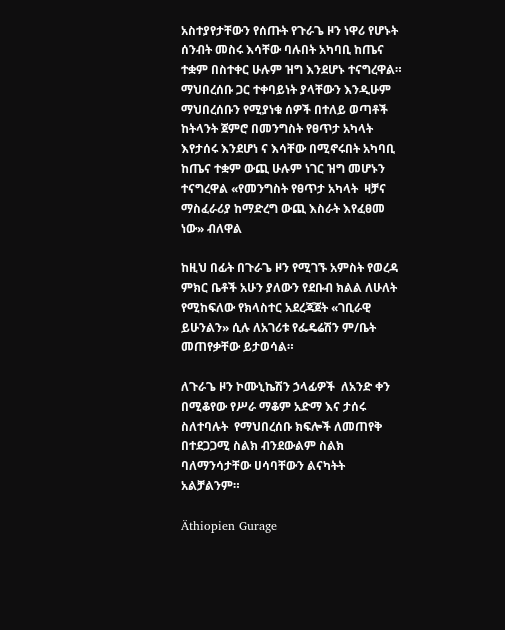አስተያየታቸውን የሰጡት የጉራጌ ዞን ነዋሪ የሆኑት ሰንብት መስሩ እሳቸው ባሉበት አካባቢ ከጤና ተቋም በስተቀር ሁሉም ዝግ እንደሆኑ ተናግረዋል። ማህበረሰቡ ጋር ተቀባይነት ያላቸውን እንዲሁም ማህበረሰቡን የሚያነቁ ሰዎች በተለይ ወጣቶች ከትላንት ጀምሮ በመንግስት የፀጥታ አካላት እየታሰሩ እንደሆነ ና እሳቸው በሚኖሩበት አካባቢ ከጤና ተቋም ውጪ ሁሉም ነገር ዝግ መሆኑን ተናግረዋል «የመንግስት የፀጥታ አካላት  ዛቻና ማስፈራሪያ ከማድረግ ውጪ እስራት እየፈፀመ ነው» ብለዋል

ከዚህ በፊት በጉራጌ ዞን የሚገኙ አምስት የወረዳ ምክር ቤቶች አሁን ያለውን የደቡብ ክልል ለሁለት የሚከፍለው የክላስተር አደረጃጀት «ገቢራዊ ይሁንልን» ሲሉ ለአገሪቱ የፌዴሬሽን ም/ቤት መጠየቃቸው ይታወሳል።

ለጉራጌ ዞን ኮሙኒኬሽን ኃላፊዎች  ለአንድ ቀን በሚቆየው የሥራ ማቆም አድማ እና ታሰሩ ስለተባሉት  የማህበረሰቡ ክፍሎች ለመጠየቅ በተደጋጋሚ ስልክ ብንደውልም ስልክ ባለማንሳታቸው ሀሳባቸውን ልናካትት አልቻልንም።

Äthiopien Gurage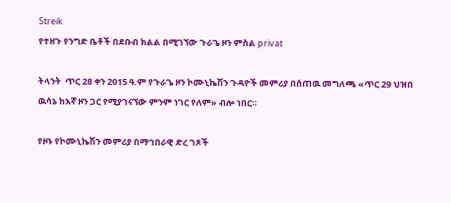Streik
የተዘጉ የንግድ ቤቶች በደቡብ ክልል በሚገኘው ጉራጌ ዞን ምስል privat

ትላንት  ጥር 28 ቀን 2015 ዓ.ም የጉራጌ ዞን ኮሙኒኬሽን ጉዳዮች መምሪያ በሰጠዉ መግለጫ «ጥር 29 ህዝበ ዉሳኔ ከእኛ ዞን ጋር የሚያገናኘው ምንም ነገር የለም» ብሎ ነበር።

የዞኑ የኮሙኒኬሽን መምሪያ በማኅበራዊ ድረ ገጾች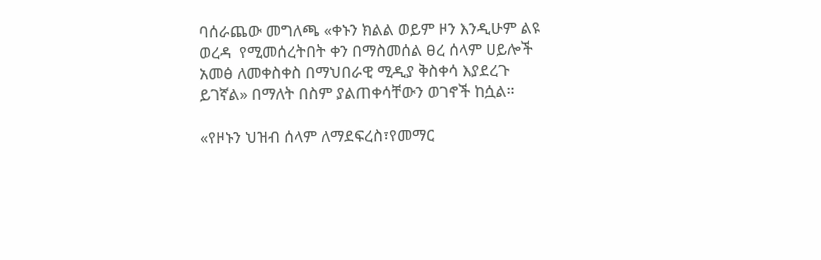ባሰራጨው መግለጫ «ቀኑን ክልል ወይም ዞን እንዲሁም ልዩ ወረዳ  የሚመሰረትበት ቀን በማስመሰል ፀረ ሰላም ሀይሎች አመፅ ለመቀስቀስ በማህበራዊ ሚዲያ ቅስቀሳ እያደረጉ ይገኛል» በማለት በስም ያልጠቀሳቸውን ወገኖች ከሷል።

«የዞኑን ህዝብ ሰላም ለማደፍረስ፣የመማር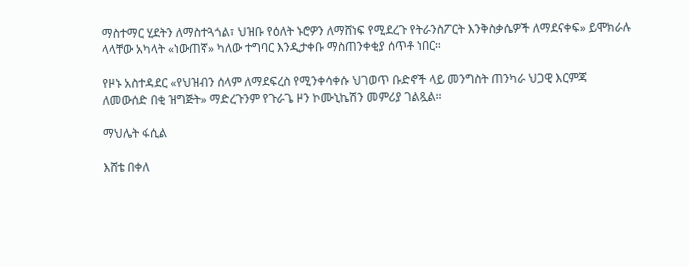ማስተማር ሂደትን ለማስተጓጎል፣ ህዝቡ የዕለት ኑሮዎን ለማሸነፍ የሚደረጉ የትራንስፖርት እንቅስቃሴዎች ለማደናቀፍ» ይሞክራሉ ላላቸው አካላት «ነውጠኛ» ካለው ተግባር እንዲታቀቡ ማስጠንቀቂያ ሰጥቶ ነበር።

የዞኑ አስተዳደር «የህዝብን ሰላም ለማደፍረስ የሚንቀሳቀሱ ህገወጥ ቡድኖች ላይ መንግስት ጠንካራ ህጋዊ እርምጃ ለመውሰድ በቂ ዝግጅት» ማድረጉንም የጉራጌ ዞን ኮሙኒኬሽን መምሪያ ገልጿል።

ማህሌት ፋሲል

እሸቴ በቀለ